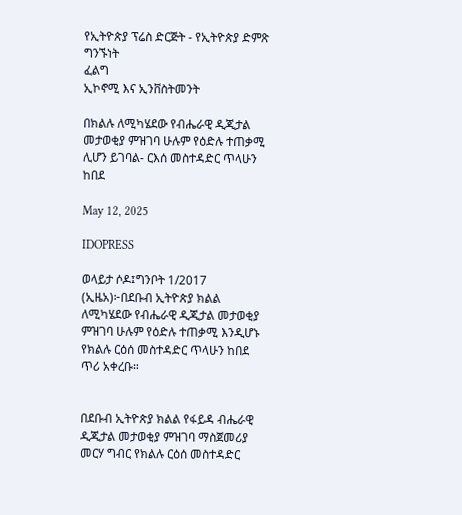የኢትዮጵያ ፕሬስ ድርጅት - የኢትዮጵያ ድምጽ
ግንኙነት
ፈልግ
ኢኮኖሚ እና ኢንቨስትመንት

በክልሉ ለሚካሄደው የብሔራዊ ዲጂታል መታወቂያ ምዝገባ ሁሉም የዕድሉ ተጠቃሚ ሊሆን ይገባል- ርእሰ መስተዳድር ጥላሁን ከበደ

May 12, 2025

IDOPRESS

ወላይታ ሶዶ፤ግንቦት 1/2017 (ኢዜአ)፦በደቡብ ኢትዮጵያ ክልል ለሚካሄደው የብሔራዊ ዲጂታል መታወቂያ ምዝገባ ሁሉም የዕድሉ ተጠቃሚ እንዲሆኑ የክልሉ ርዕሰ መስተዳድር ጥላሁን ከበደ ጥሪ አቀረቡ።


በደቡብ ኢትዮጵያ ክልል የፋይዳ ብሔራዊ ዲጂታል መታወቂያ ምዝገባ ማስጀመሪያ መርሃ ግብር የክልሉ ርዕሰ መስተዳድር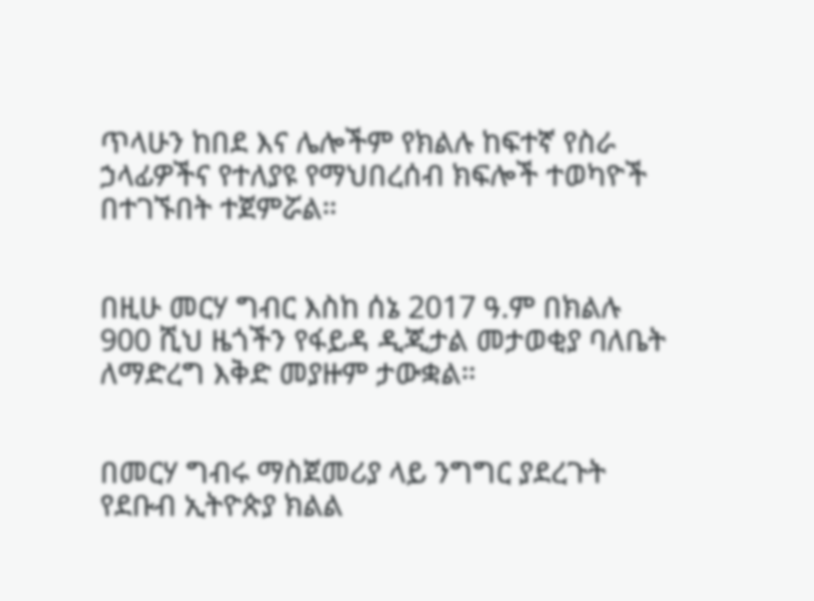ጥላሁን ከበደ እና ሌሎችም የክልሉ ከፍተኛ የስራ ኃላፊዎችና የተለያዩ የማህበረሰብ ክፍሎች ተወካዮች በተገኙበት ተጀምሯል።


በዚሁ መርሃ ግብር እስከ ሰኔ 2017 ዓ.ም በክልሉ 900 ሺህ ዜጎችን የፋይዳ ዲጂታል መታወቂያ ባለቤት ለማድረግ እቅድ መያዙም ታውቋል።


በመርሃ ግብሩ ማስጀመሪያ ላይ ንግግር ያደረጉት የደቡብ ኢትዮጵያ ክልል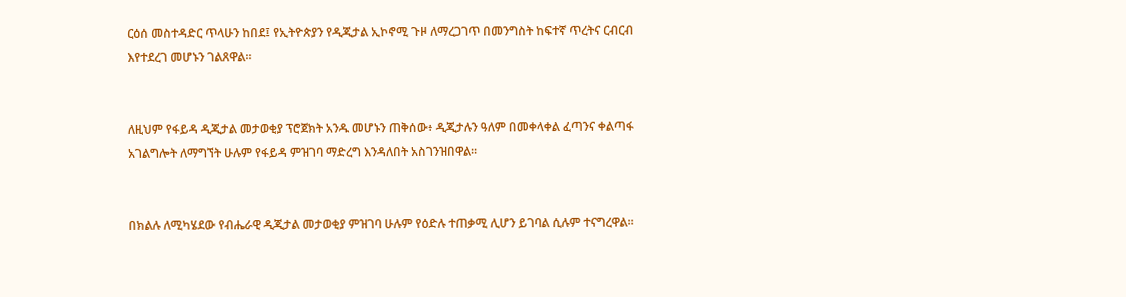ርዕሰ መስተዳድር ጥላሁን ከበደ፤ የኢትዮጵያን የዲጂታል ኢኮኖሚ ጉዞ ለማረጋገጥ በመንግስት ከፍተኛ ጥረትና ርብርብ እየተደረገ መሆኑን ገልጸዋል።


ለዚህም የፋይዳ ዲጂታል መታወቂያ ፕሮጀክት አንዱ መሆኑን ጠቅሰው፥ ዲጂታሉን ዓለም በመቀላቀል ፈጣንና ቀልጣፋ አገልግሎት ለማግኘት ሁሉም የፋይዳ ምዝገባ ማድረግ እንዳለበት አስገንዝበዋል።


በክልሉ ለሚካሄደው የብሔራዊ ዲጂታል መታወቂያ ምዝገባ ሁሉም የዕድሉ ተጠቃሚ ሊሆን ይገባል ሲሉም ተናግረዋል።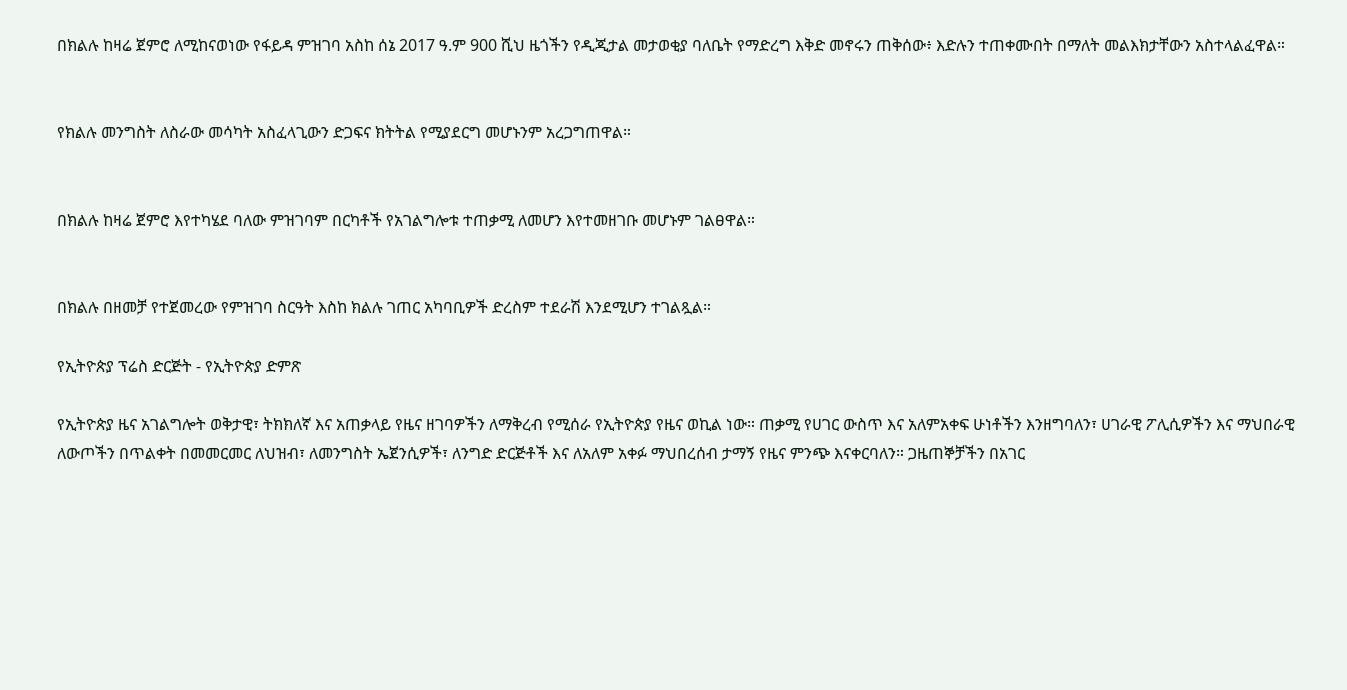በክልሉ ከዛሬ ጀምሮ ለሚከናወነው የፋይዳ ምዝገባ አስከ ሰኔ 2017 ዓ.ም 900 ሺህ ዜጎችን የዲጂታል መታወቂያ ባለቤት የማድረግ እቅድ መኖሩን ጠቅሰው፥ እድሉን ተጠቀሙበት በማለት መልእክታቸውን አስተላልፈዋል።


የክልሉ መንግስት ለስራው መሳካት አስፈላጊውን ድጋፍና ክትትል የሚያደርግ መሆኑንም አረጋግጠዋል።


በክልሉ ከዛሬ ጀምሮ እየተካሄደ ባለው ምዝገባም በርካቶች የአገልግሎቱ ተጠቃሚ ለመሆን እየተመዘገቡ መሆኑም ገልፀዋል።


በክልሉ በዘመቻ የተጀመረው የምዝገባ ስርዓት እስከ ክልሉ ገጠር አካባቢዎች ድረስም ተደራሽ እንደሚሆን ተገልጿል።

የኢትዮጵያ ፕሬስ ድርጅት - የኢትዮጵያ ድምጽ

የኢትዮጵያ ዜና አገልግሎት ወቅታዊ፣ ትክክለኛ እና አጠቃላይ የዜና ዘገባዎችን ለማቅረብ የሚሰራ የኢትዮጵያ የዜና ወኪል ነው። ጠቃሚ የሀገር ውስጥ እና አለምአቀፍ ሁነቶችን እንዘግባለን፣ ሀገራዊ ፖሊሲዎችን እና ማህበራዊ ለውጦችን በጥልቀት በመመርመር ለህዝብ፣ ለመንግስት ኤጀንሲዎች፣ ለንግድ ድርጅቶች እና ለአለም አቀፉ ማህበረሰብ ታማኝ የዜና ምንጭ እናቀርባለን። ጋዜጠኞቻችን በአገር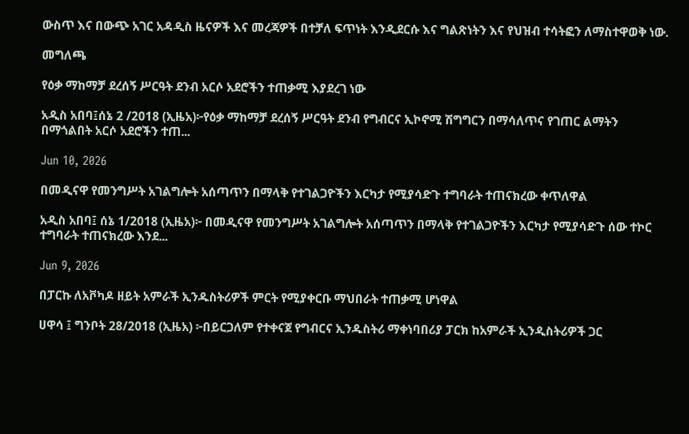ውስጥ እና በውጭ አገር አዳዲስ ዜናዎች እና መረጃዎች በተቻለ ፍጥነት እንዲደርሱ እና ግልጽነትን እና የህዝብ ተሳትፎን ለማስተዋወቅ ነው.

መግለጫ

የዕቃ ማከማቻ ደረሰኝ ሥርዓት ደንብ አርሶ አደሮችን ተጠቃሚ እያደረገ ነው

አዲስ አበባ፤ሰኔ 2 /2018 (ኢዜአ)፦የዕቃ ማከማቻ ደረሰኝ ሥርዓት ደንብ የግብርና ኢኮኖሚ ሽግግርን በማሳለጥና የገጠር ልማትን በማጎልበት አርሶ አደሮችን ተጠ...

Jun 10, 2026

በመዲናዋ የመንግሥት አገልግሎት አሰጣጥን በማላቅ የተገልጋዮችን እርካታ የሚያሳድጉ ተግባራት ተጠናክረው ቀጥለዋል

አዲስ አበባ፤ ሰኔ 1/2018 (ኢዜአ)፦ በመዲናዋ የመንግሥት አገልግሎት አሰጣጥን በማላቅ የተገልጋዮችን እርካታ የሚያሳድጉ ሰው ተኮር ተግባራት ተጠናክረው እንደ...

Jun 9, 2026

በፓርኩ ለአቮካዶ ዘይት አምራች ኢንዱስትሪዎች ምርት የሚያቀርቡ ማህበራት ተጠቃሚ ሆነዋል

ሀዋሳ ፤ ግንቦት 28/2018 (ኢዜአ) ፦በይርጋለም የተቀናጀ የግብርና ኢንዱስትሪ ማቀነባበሪያ ፓርክ ከአምራች ኢንዲስትሪዎች ጋር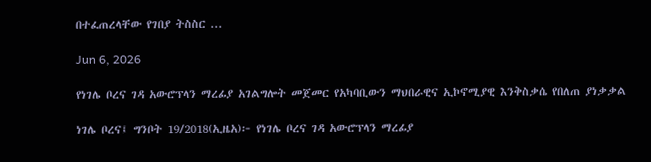በተፈጠረላቸው የገበያ ትስስር ...

Jun 6, 2026

የነገሌ ቦረና ገዳ አውሮፕላን ማረፊያ አገልግሎት መጀመር የአካባቢውን ማህበራዊና ኢኮኖሚያዊ እንቅስቃሴ የበለጠ ያነቃቃል

ነገሌ ቦረና፤ ግንቦት 19/2018(ኢዜአ)፦ የነገሌ ቦረና ገዳ አውሮፕላን ማረፊያ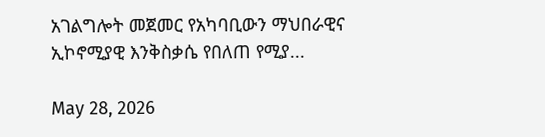አገልግሎት መጀመር የአካባቢውን ማህበራዊና ኢኮኖሚያዊ እንቅስቃሴ የበለጠ የሚያ...

May 28, 2026